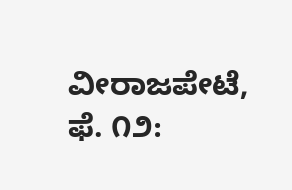ವೀರಾಜಪೇಟೆ, ಫೆ. ೧೨: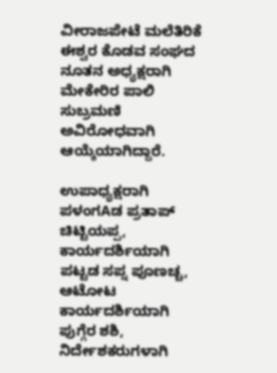ವೀರಾಜಪೇಟೆ ಮಲೆತಿರಿಕೆ ಈಶ್ವರ ಕೊಡವ ಸಂಘದ ನೂತನ ಅಧ್ಯಕ್ಷರಾಗಿ ಮೇಕೇರಿರ ಪಾಲಿ ಸುಬ್ರಮಣಿ ಅವಿರೋಧವಾಗಿ ಆಯ್ಕೆಯಾಗಿದ್ದಾರೆ.

ಉಪಾಧ್ಯಕ್ಷರಾಗಿ ಪಳಂಗAಡ ಪ್ರತಾಪ್ ಚಿಟ್ಟಿಯಪ್ಪ, ಕಾರ್ಯದರ್ಶಿಯಾಗಿ ಪಟ್ಟಡ ಸಪ್ನ ಪೂಣಚ್ಚ, ಆಟೋಟ ಕಾರ್ಯದರ್ಶಿಯಾಗಿ ಪುಗ್ಗೆರ ಶಶಿ, ನಿರ್ದೇಶಕರುಗಳಾಗಿ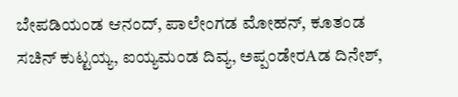ಬೇಪಡಿಯಂಡ ಆನಂದ್, ಪಾಲೇಂಗಡ ಮೋಹನ್, ಕೂತಂಡ ಸಚಿನ್ ಕುಟ್ಟಯ್ಯ, ಐಯ್ಯಮಂಡ ದಿವ್ಯ, ಅಪ್ಪಂಡೇರAಡ ದಿನೇಶ್,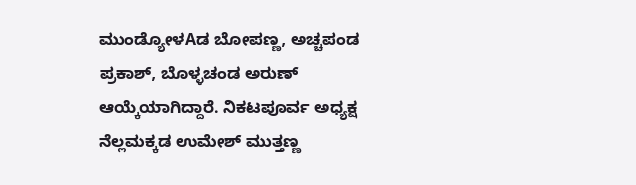ಮುಂಡ್ಯೋಳAಡ ಬೋಪಣ್ಣ, ಅಚ್ಚಪಂಡ ಪ್ರಕಾಶ್, ಬೊಳ್ಳಚಂಡ ಅರುಣ್ ಆಯ್ಕೆಯಾಗಿದ್ದಾರೆ. ನಿಕಟಪೂರ್ವ ಅಧ್ಯಕ್ಷ ನೆಲ್ಲಮಕ್ಕಡ ಉಮೇಶ್ ಮುತ್ತಣ್ಣ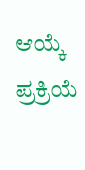ಆಯ್ಕೆ ಪ್ರಕ್ರಿಯೆ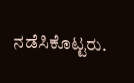ನಡೆಸಿಕೊಟ್ಟರು.